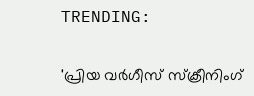TRENDING:

'പ്രിയ വർഗീസ് സ്ക്രീനിംഗ്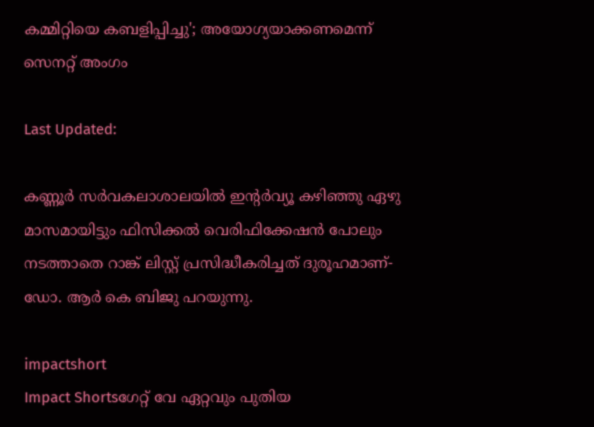കമ്മിറ്റിയെ കബളിപ്പിച്ചു'; അയോഗ്യയാക്കണമെന്ന് സെനറ്റ് അംഗം

Last Updated:

കണ്ണൂർ സർവകലാശാലയിൽ ഇന്റർവ്യൂ കഴിഞ്ഞു ഏഴു മാസമായിട്ടും ഫിസിക്കൽ വെരിഫിക്കേഷൻ പോലും നടത്താതെ റാങ്ക് ലിസ്റ്റ് പ്രസിദ്ധീകരിച്ചത് ദുരൂഹമാണ്- ഡോ. ആർ കെ ബിജു പറയുന്നു.

impactshort
Impact Shortsഗേറ്റ് വേ ഏറ്റവും പുതിയ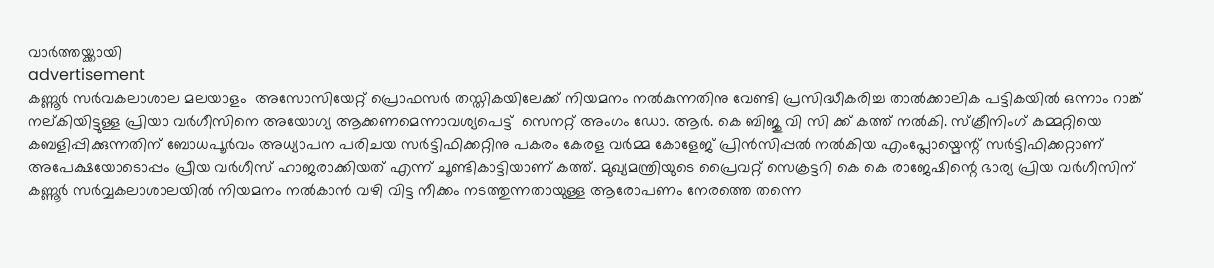വാർത്തയ്ക്കായി
advertisement
കണ്ണൂർ സർവകലാശാല മലയാളം  അസോസിയേറ്റ് പ്രൊഫസർ തസ്തികയിലേക്ക് നിയമനം നൽകുന്നതിനു വേണ്ടി പ്രസിദ്ധീകരിച്ച താൽക്കാലിക പട്ടികയിൽ ഒന്നാം റാങ്ക് നല്കിയിട്ടുള്ള പ്രിയാ വർഗീസിനെ അയോഗ്യ ആക്കണമെന്നാവശ്യപെട്ട്  സെനറ്റ് അംഗം ഡോ. ആർ. കെ ബിജു വി സി ക്ക് കത്ത് നൽകി. സ്‌ക്രീനിംഗ് കമ്മറ്റിയെ കബളിപ്പിക്കുന്നതിന് ബോധപൂർവം അധ്യാപന പരിചയ സർട്ടിഫിക്കറ്റിനു പകരം കേരള വർമ്മ കോളേജ് പ്രിൻസിപ്പൽ നൽകിയ എംപ്ലോയ്മെന്റ് സർട്ടിഫിക്കറ്റാണ് അപേക്ഷയോടൊപ്പം പ്രീയ വർഗീസ് ഹാജരാക്കിയത് എന്ന് ചൂണ്ടികാട്ടിയാണ് കത്ത്. മുഖ്യമന്ത്രിയുടെ പ്രൈവറ്റ് സെക്രട്ടറി കെ കെ രാജേഷിന്റെ ഭാര്യ പ്രിയ വർഗീസിന് കണ്ണൂർ സർവ്വകലാശാലയിൽ നിയമനം നൽകാൻ വഴി വിട്ട നീക്കം നടത്തുന്നതായുള്ള ആരോപണം നേരത്തെ തന്നെ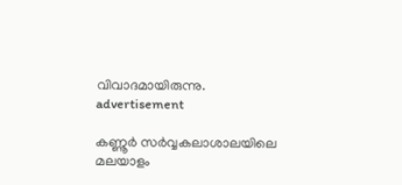വിവാദമായിരുന്നു.
advertisement

കണ്ണൂർ സർവ്വകലാശാലയിലെ മലയാളം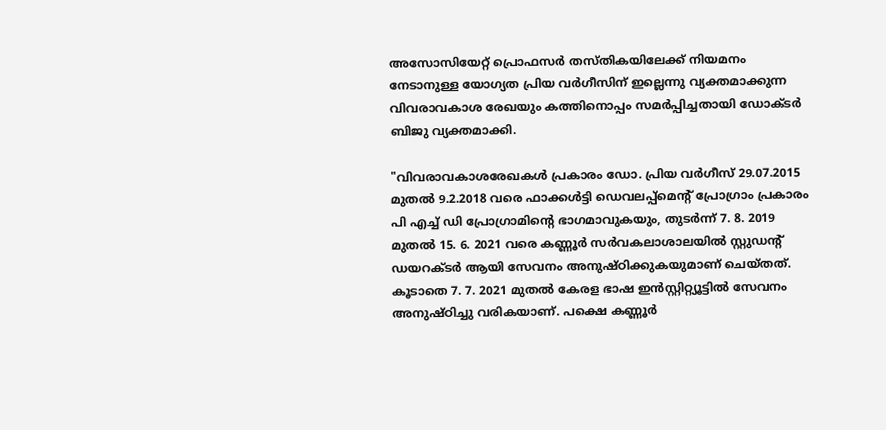അസോസിയേറ്റ് പ്രൊഫസർ തസ്തികയിലേക്ക് നിയമനം നേടാനുള്ള യോഗ്യത പ്രിയ വർഗീസിന് ഇല്ലെന്നു വ്യക്തമാക്കുന്ന വിവരാവകാശ രേഖയും കത്തിനൊപ്പം സമർപ്പിച്ചതായി ഡോക്ടർ ബിജു വ്യക്തമാക്കി.

"വിവരാവകാശരേഖകൾ പ്രകാരം ഡോ. പ്രിയ വർഗീസ് 29.07.2015 മുതൽ 9.2.2018 വരെ ഫാക്കൾട്ടി ഡെവലപ്പ്മെന്റ് പ്രോഗ്രാം പ്രകാരം പി എച്ച് ഡി പ്രോഗ്രാമിന്റെ ഭാഗമാവുകയും, തുടർന്ന് 7. 8. 2019 മുതൽ 15. 6. 2021 വരെ കണ്ണൂർ സർവകലാശാലയിൽ സ്റ്റുഡന്റ് ഡയറക്ടർ ആയി സേവനം അനുഷ്ഠിക്കുകയുമാണ് ചെയ്തത്. കൂടാതെ 7. 7. 2021 മുതൽ കേരള ഭാഷ ഇൻസ്റ്റിറ്റ്യൂട്ടിൽ സേവനം അനുഷ്ഠിച്ചു വരികയാണ്. പക്ഷെ കണ്ണൂർ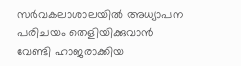സർവകലാശാലയിൽ അധ്യാപന പരിചയം തെളിയിക്കുവാൻ വേണ്ടി ഹാജരാക്കിയ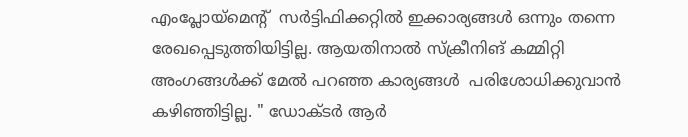എംപ്ലോയ്മെന്റ്  സർട്ടിഫിക്കറ്റിൽ ഇക്കാര്യങ്ങൾ ഒന്നും തന്നെ രേഖപ്പെടുത്തിയിട്ടില്ല. ആയതിനാൽ സ്ക്രീനിങ് കമ്മിറ്റി അംഗങ്ങൾക്ക് മേൽ പറഞ്ഞ കാര്യങ്ങൾ  പരിശോധിക്കുവാൻ കഴിഞ്ഞിട്ടില്ല. " ഡോക്ടർ ആർ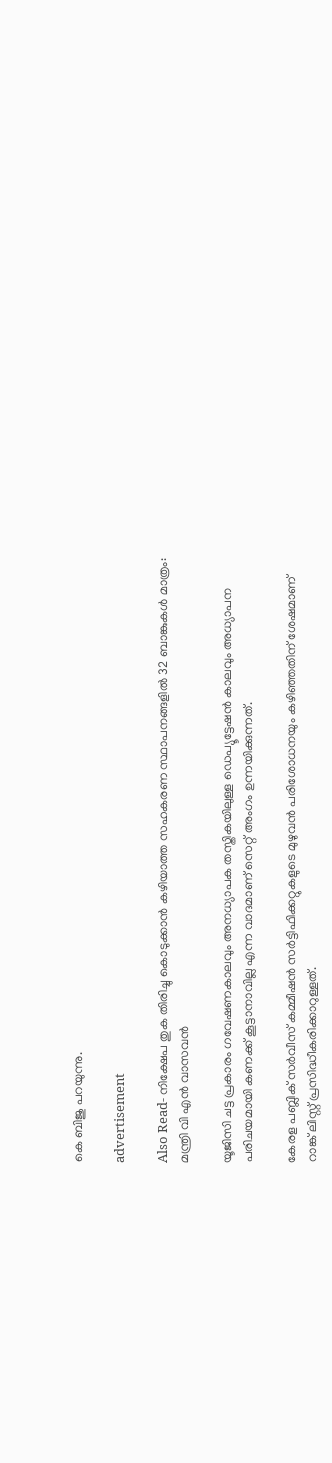കെ ബിജു പറയുന്നു.

advertisement

Also Read- നിക്ഷേപ തുക തിരിച്ചു കൊടുക്കാൻ കഴിയാത്ത സഹകരണ സ്ഥാപനങ്ങളില്‍ 32 ബാങ്കുകൾ മാത്രം: മന്ത്രി വി എൻ വാസവൻ

യൂജിസി ചട്ട പ്രകാരം ഗവേഷണകാലവും അനധ്യാപക തസ്തികയിലുള്ള ഡെപ്യൂട്ടേഷൻ കാലവും അധ്യാപന പരിചയമായി കണക്ക് കൂട്ടാനാവില്ല എന്ന വാദമാണ് സെറ്റ് അംഗം ഉന്നയിക്കുന്നത്.

കേരള പബ്ലിക് സർവീസ് കമ്മീഷൻ സർട്ടിഫിക്കറ്റുകളുടെ മുഴുവൻ പരിശോധനയും കഴിഞ്ഞതിന് ശേഷമാണ് റാങ്ക് ലിസ്റ്റ് പ്രസിദ്ധീകരിക്കാറുള്ളത്.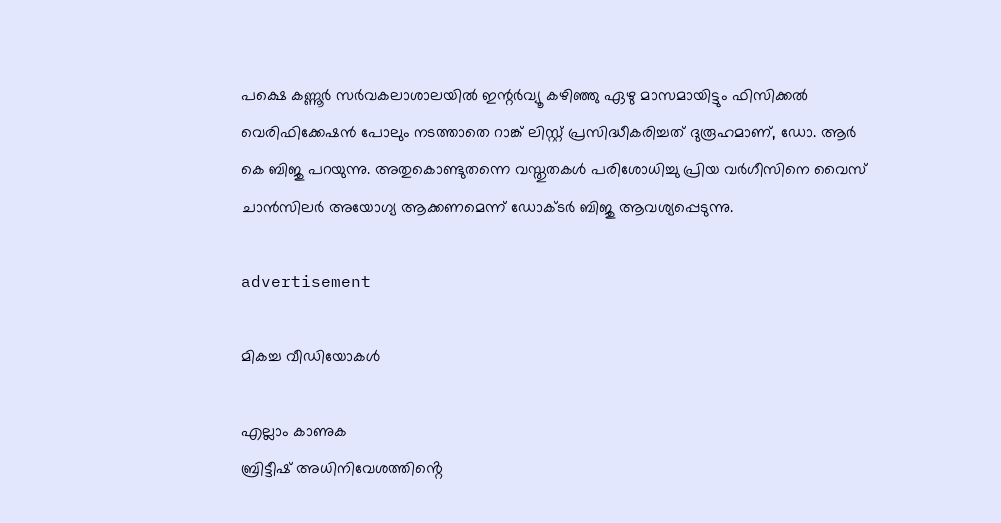പക്ഷെ കണ്ണൂർ സർവകലാശാലയിൽ ഇന്റർവ്യൂ കഴിഞ്ഞു ഏഴു മാസമായിട്ടും ഫിസിക്കൽ വെരിഫിക്കേഷൻ പോലും നടത്താതെ റാങ്ക് ലിസ്റ്റ് പ്രസിദ്ധീകരിച്ചത് ദുരൂഹമാണ്, ഡോ. ആർ കെ ബിജു പറയുന്നു. അതുകൊണ്ടുതന്നെ വസ്തുതകൾ പരിശോധിച്ചു പ്രിയ വർഗീസിനെ വൈസ് ചാൻസിലർ അയോഗ്യ ആക്കണമെന്ന് ഡോക്ടർ ബിജു ആവശ്യപ്പെടുന്നു.

advertisement

മികച്ച വീഡിയോകൾ

എല്ലാം കാണുക
ബ്രിട്ടീഷ് അധിനിവേശത്തിൻ്റെ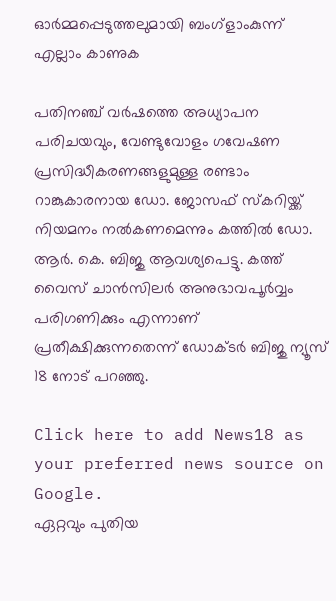ഓർമ്മപ്പെടുത്തലുമായി ബംഗ്ളാംകുന്ന്
എല്ലാം കാണുക

പതിനഞ്ച് വർഷത്തെ അധ്യാപന പരിചയവും, വേണ്ടുവോളം ഗവേഷണ പ്രസിദ്ധീകരണങ്ങളുമുള്ള രണ്ടാം റാങ്കുകാരനായ ഡോ. ജോസഫ് സ്കറിയ്ക്ക്  നിയമനം നൽകണമെന്നും കത്തിൽ ഡോ. ആർ. കെ. ബിജു ആവശ്യപെട്ടു. കത്ത് വൈസ് ചാൻസിലർ അനുഭാവപൂർവ്വം പരിഗണിക്കും എന്നാണ് പ്രതീക്ഷിക്കുന്നതെന്ന് ഡോക്ടർ ബിജു ന്യൂസ് 18 നോട് പറഞ്ഞു.

Click here to add News18 as your preferred news source on Google.
ഏറ്റവും പുതിയ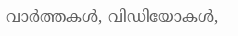വാർത്തകൾ, വിഡിയോകൾ,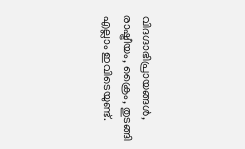വിദഗ്ദാഭിപ്രായങ്ങൾ, രാഷ്ട്രീയം, ക്രൈം, തുടങ്ങി എല്ലാം ഇവിടെയുണ്ട്.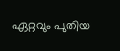ഏറ്റവും പുതിയ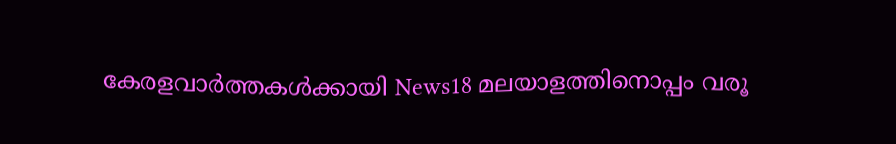കേരളവാർത്തകൾക്കായി News18 മലയാളത്തിനൊപ്പം വരൂ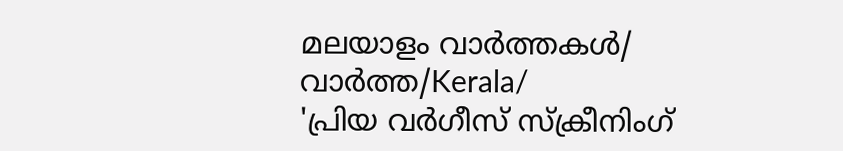മലയാളം വാർത്തകൾ/ വാർത്ത/Kerala/
'പ്രിയ വർഗീസ് സ്ക്രീനിംഗ്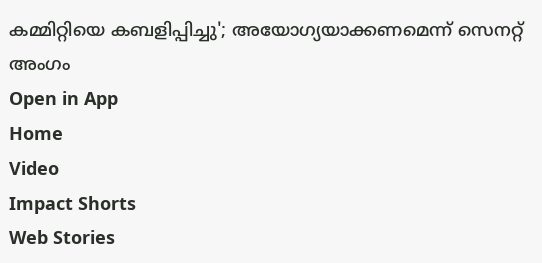കമ്മിറ്റിയെ കബളിപ്പിച്ചു'; അയോഗ്യയാക്കണമെന്ന് സെനറ്റ് അംഗം
Open in App
Home
Video
Impact Shorts
Web Stories